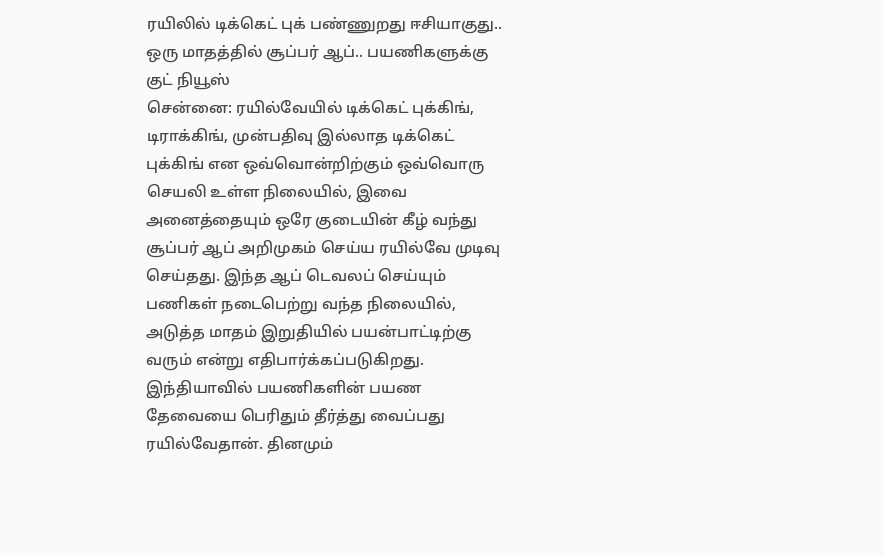ரயிலில் டிக்கெட் புக் பண்ணுறது ஈசியாகுது.. ஒரு மாதத்தில் சூப்பர் ஆப்.. பயணிகளுக்கு குட் நியூஸ்
சென்னை: ரயில்வேயில் டிக்கெட் புக்கிங், டிராக்கிங், முன்பதிவு இல்லாத டிக்கெட் புக்கிங் என ஒவ்வொன்றிற்கும் ஒவ்வொரு செயலி உள்ள நிலையில், இவை அனைத்தையும் ஒரே குடையின் கீழ் வந்து சூப்பர் ஆப் அறிமுகம் செய்ய ரயில்வே முடிவு செய்தது. இந்த ஆப் டெவலப் செய்யும் பணிகள் நடைபெற்று வந்த நிலையில், அடுத்த மாதம் இறுதியில் பயன்பாட்டிற்கு வரும் என்று எதிபார்க்கப்படுகிறது.
இந்தியாவில் பயணிகளின் பயண தேவையை பெரிதும் தீர்த்து வைப்பது ரயில்வேதான். தினமும்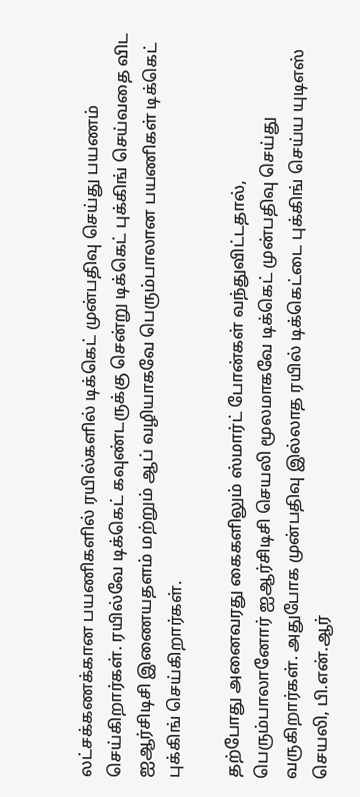லட்சக்கணக்கான பயணிகளில் ரயில்களில் டிக்கெட் முன்பதிவு செய்து பயணம் செய்கிறார்கள். ரயில்வே டிக்கெட் கவுண்டருக்கு சென்று டிக்கெட் புக்கிங் செய்வதை விட ஐஆர்சிடிசி இணையதளம் மற்றும் ஆப் வழியாகவே பெரும்பாலான பயணிகள் டிக்கெட் புக்கிங் செய்கிறார்கள்.

தற்போது அனைவரது கைகளிலும் ஸ்மார்ட் போன்கள் வந்துவிட்டதால், பெரும்பாலானோர் ஐஆர்சிடிசி செயலி மூலமாகவே டிக்கெட் முன்பதிவு செய்து வருகிறார்கள். அதுபோக முன்பதிவு இல்லாத ரயில் டிக்கெட்டை புக்கிங் செய்ய யுடிஎஸ் செயலி, பி.என்.ஆர்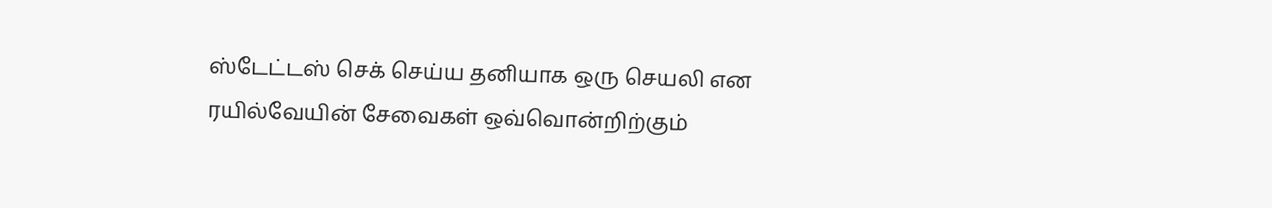ஸ்டேட்டஸ் செக் செய்ய தனியாக ஒரு செயலி என ரயில்வேயின் சேவைகள் ஒவ்வொன்றிற்கும்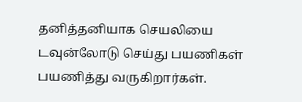தனித்தனியாக செயலியை டவுன்லோடு செய்து பயணிகள் பயணித்து வருகிறார்கள்.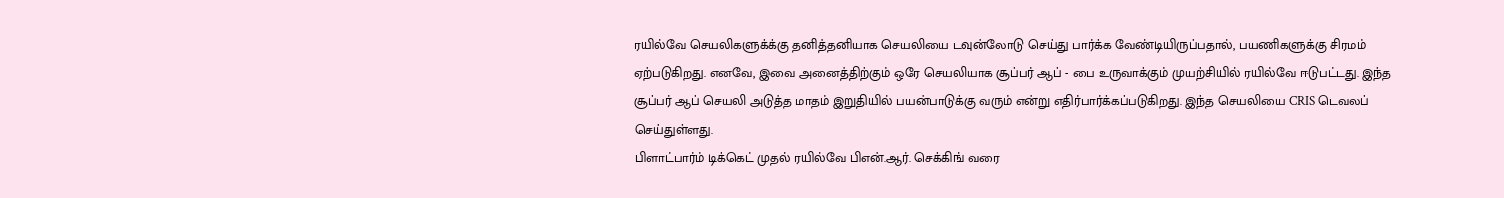ரயில்வே செயலிகளுக்க்கு தனித்தனியாக செயலியை டவுன்லோடு செய்து பார்க்க வேண்டியிருப்பதால், பயணிகளுக்கு சிரமம் ஏற்படுகிறது. எனவே, இவை அனைத்திற்கும் ஒரே செயலியாக சூப்பர் ஆப் - பை உருவாக்கும் முயற்சியில் ரயில்வே ஈடுபட்டது. இந்த சூப்பர் ஆப் செயலி அடுத்த மாதம் இறுதியில் பயன்பாடுக்கு வரும் என்று எதிர்பார்க்கப்படுகிறது. இந்த செயலியை CRIS டெவலப் செய்துள்ளது.
பிளாட்பார்ம் டிக்கெட் முதல் ரயில்வே பிஎன்.ஆர். செக்கிங் வரை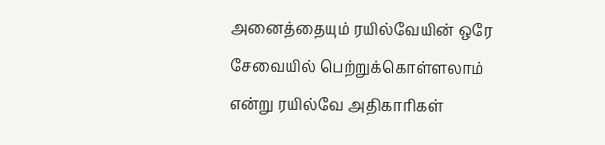அனைத்தையும் ரயில்வேயின் ஒரே சேவையில் பெற்றுக்கொள்ளலாம் என்று ரயில்வே அதிகாரிகள்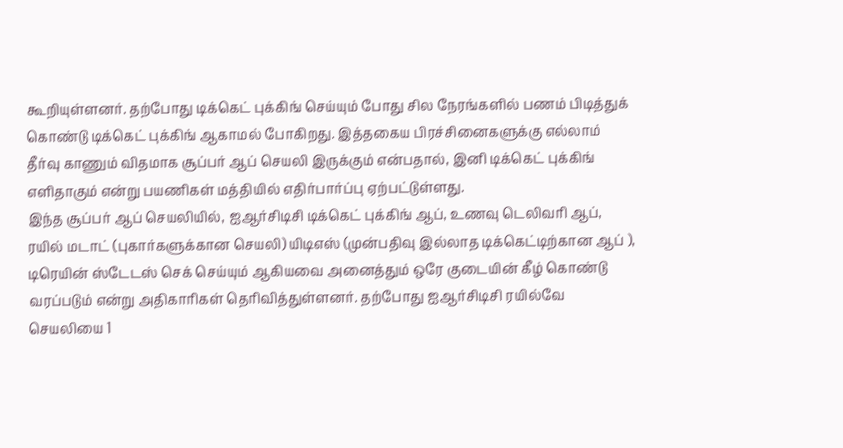கூறியுள்ளனர். தற்போது டிக்கெட் புக்கிங் செய்யும் போது சில நேரங்களில் பணம் பிடித்துக் கொண்டு டிக்கெட் புக்கிங் ஆகாமல் போகிறது. இத்தகைய பிரச்சினைகளுக்கு எல்லாம் தீர்வு காணும் விதமாக சூப்பர் ஆப் செயலி இருக்கும் என்பதால், இனி டிக்கெட் புக்கிங் எளிதாகும் என்று பயணிகள் மத்தியில் எதிர்பார்ப்பு ஏற்பட்டுள்ளது.
இந்த சூப்பர் ஆப் செயலியில், ஐஆர்சிடிசி டிக்கெட் புக்கிங் ஆப், உணவு டெலிவரி ஆப், ரயில் மடாட் (புகார்களுக்கான செயலி) யிடிஎஸ் (முன்பதிவு இல்லாத டிக்கெட்டிற்கான ஆப் ), டிரெயின் ஸ்டேடஸ் செக் செய்யும் ஆகியவை அனைத்தும் ஒரே குடையின் கீழ் கொண்டு வரப்படும் என்று அதிகாரிகள் தெரிவித்துள்ளனர். தற்போது ஐஆர்சிடிசி ரயில்வே செயலியை 1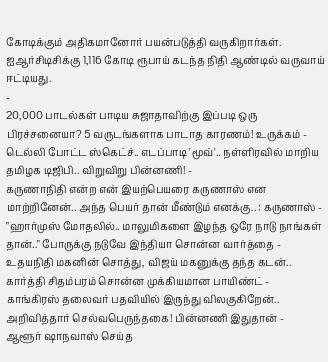கோடிக்கும் அதிகமானோர் பயன்படுத்தி வருகிறார்கள். ஐஆர்சிடிசிக்கு 1,116 கோடி ரூபாய் கடந்த நிதி ஆண்டில் வருவாய் ஈட்டியது.
-
20,000 பாடல்கள் பாடிய சுஜாதாவிற்கு இப்படி ஒரு பிரச்சனையா? 5 வருடங்களாக பாடாத காரணம்! உருக்கம் -
டெல்லி போட்ட ஸ்கெட்ச்.. எடப்பாடி 'மூவ்'.. நள்ளிரவில் மாறிய தமிழக டிஜிபி.. விறுவிறு பின்னணி! -
கருணாநிதி என்ற என் இயற்பெயரை கருணாஸ் என மாற்றினேன்.. அந்த பெயர் தான் மீண்டும் எனக்கு.. : கருணாஸ் -
"ஹார்முஸ் மோதலில்.. மாலுமிகளை இழந்த ஒரே நாடு நாங்கள் தான்.." போருக்கு நடுவே இந்தியா சொன்ன வார்த்தை -
உதயநிதி மகனின் சொத்து, விஜய் மகனுக்கு தந்த கடன்.. கார்த்தி சிதம்பரம் சொன்ன முக்கியமான பாயிண்ட் -
காங்கிரஸ் தலைவர் பதவியில் இருந்து விலகுகிறேன்.. அறிவித்தார் செல்வபெருந்தகை! பின்னணி இதுதான் -
ஆளூர் ஷாநவாஸ் செய்த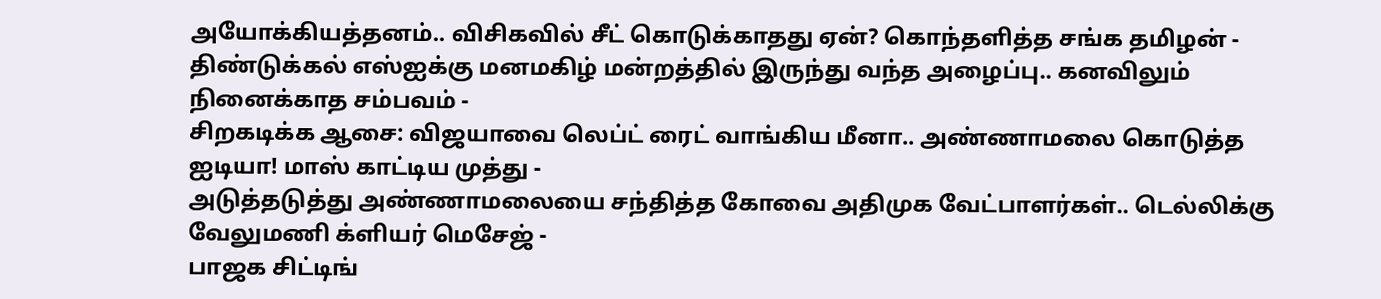அயோக்கியத்தனம்.. விசிகவில் சீட் கொடுக்காதது ஏன்? கொந்தளித்த சங்க தமிழன் -
திண்டுக்கல் எஸ்ஐக்கு மனமகிழ் மன்றத்தில் இருந்து வந்த அழைப்பு.. கனவிலும் நினைக்காத சம்பவம் -
சிறகடிக்க ஆசை: விஜயாவை லெப்ட் ரைட் வாங்கிய மீனா.. அண்ணாமலை கொடுத்த ஐடியா! மாஸ் காட்டிய முத்து -
அடுத்தடுத்து அண்ணாமலையை சந்தித்த கோவை அதிமுக வேட்பாளர்கள்.. டெல்லிக்கு வேலுமணி க்ளியர் மெசேஜ் -
பாஜக சிட்டிங்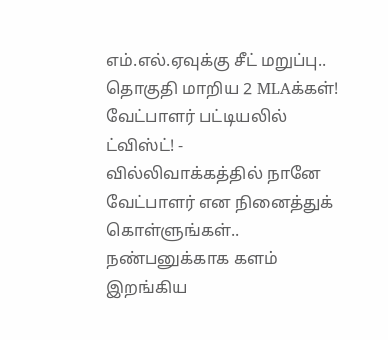எம்.எல்.ஏவுக்கு சீட் மறுப்பு.. தொகுதி மாறிய 2 MLAக்கள்! வேட்பாளர் பட்டியலில் ட்விஸ்ட்! -
வில்லிவாக்கத்தில் நானே வேட்பாளர் என நினைத்துக் கொள்ளுங்கள்.. நண்பனுக்காக களம் இறங்கிய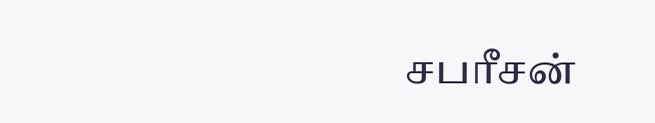சபரீசன்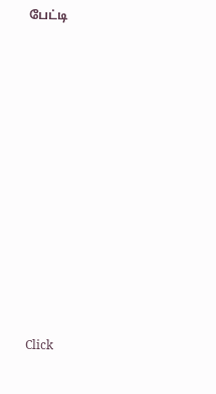பேட்டி












Click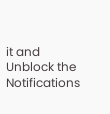it and Unblock the Notifications